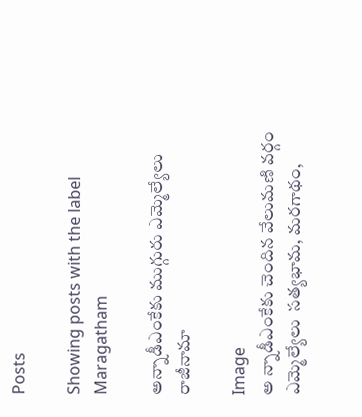Posts

Showing posts with the label Maragatham

అన్నాడీఎంకేకు ముగ్గురు ఎమ్మెల్యేలు రాజీనామా

Image
అ న్నాడీఎంకేకు చెందిన వేలుమణి వర్గం ఎమ్మెల్యేలు  సత్యభామ, మరగాథం,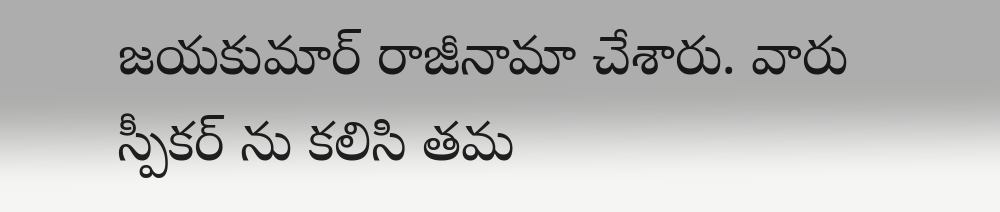జయకుమార్ రాజీనామా చేశారు. వారు స్పీకర్ ను కలిసి తమ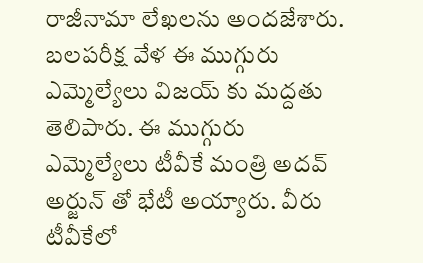రాజీనామా లేఖలను అందజేశారు. బలపరీక్ష వేళ ఈ ముగ్గురు ఎమ్మెల్యేలు విజయ్ కు మద్దతు తెలిపారు. ఈ ముగ్గురు ఎమ్మెల్యేలు టీవీకే మంత్రి అదవ్ అర్జున్ తో భేటీ అయ్యారు. వీరు టీవీకేలో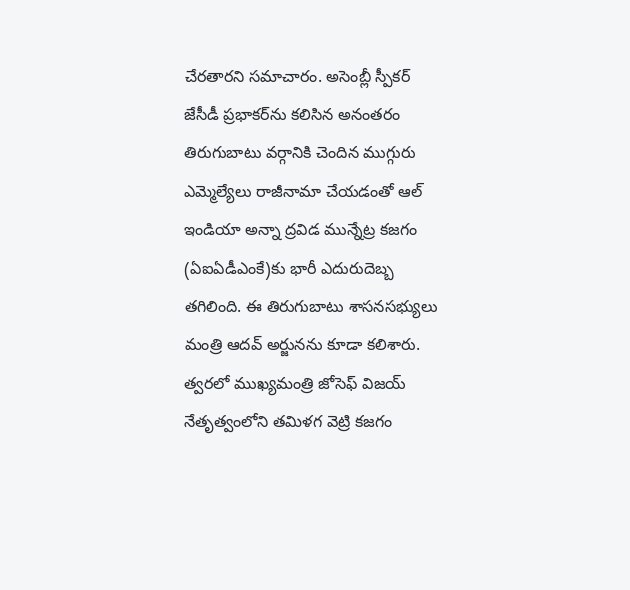చేరతారని సమాచారం. అసెంబ్లీ స్పీకర్ జేసీడీ ప్రభాకర్‌ను కలిసిన అనంతరం తిరుగుబాటు వర్గానికి చెందిన ముగ్గురు ఎమ్మెల్యేలు రాజీనామా చేయడంతో ఆల్ ఇండియా అన్నా ద్రవిడ మున్నేట్ర కజగం (ఏఐఏడీఎంకే)కు భారీ ఎదురుదెబ్బ తగిలింది. ఈ తిరుగుబాటు శాసనసభ్యులు మంత్రి ఆదవ్ అర్జునను కూడా కలిశారు. త్వరలో ముఖ్యమంత్రి జోసెఫ్ విజయ్ నేతృత్వంలోని తమిళగ వెట్రి కజగం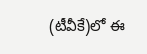(టీవీకే)లో ఈ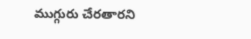ముగ్గురు చేరతారని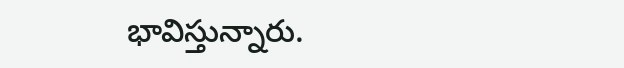భావిస్తున్నారు.